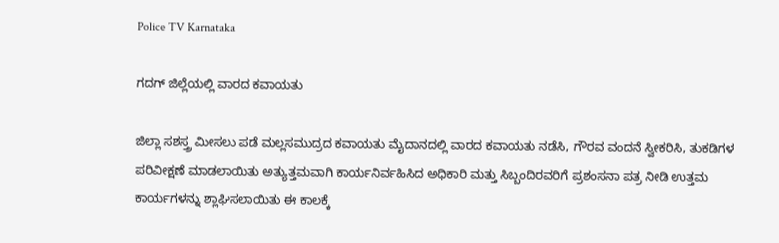Police TV Karnataka

ಗದಗ್ ಜಿಲ್ಲೆಯಲ್ಲಿ ವಾರದ ಕವಾಯತು

ಜಿಲ್ಲಾ ಸಶಸ್ತ್ರ ಮೀಸಲು ಪಡೆ ಮಲ್ಲಸಮುದ್ರದ ಕವಾಯತು ಮೈದಾನದಲ್ಲಿ ವಾರದ ಕವಾಯತು ನಡೆಸಿ, ಗೌರವ ವಂದನೆ ಸ್ವೀಕರಿಸಿ, ತುಕಡಿಗಳ ಪರಿವೀಕ್ಷಣೆ ಮಾಡಲಾಯಿತು ಅತ್ಯುತ್ತಮವಾಗಿ ಕಾರ್ಯನಿರ್ವಹಿಸಿದ ಅಧಿಕಾರಿ ಮತ್ತು ಸಿಬ್ಬಂದಿರವರಿಗೆ ಪ್ರಶಂಸನಾ ಪತ್ರ ನೀಡಿ ಉತ್ತಮ ಕಾರ್ಯಗಳನ್ನು ಶ್ಲಾಘಿಸಲಾಯಿತು ಈ ಕಾಲಕ್ಕೆ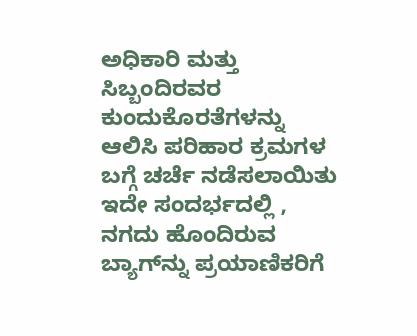ಅಧಿಕಾರಿ ಮತ್ತು ಸಿಬ್ಬಂದಿರವರ ಕುಂದುಕೊರತೆಗಳನ್ನು ಆಲಿಸಿ ಪರಿಹಾರ ಕ್ರಮಗಳ ಬಗ್ಗೆ ಚರ್ಚೆ ನಡೆಸಲಾಯಿತು ಇದೇ ಸಂದರ್ಭದಲ್ಲಿ , ನಗದು ಹೊಂದಿರುವ ಬ್ಯಾಗ್‌ನ್ನು ಪ್ರಯಾಣಿಕರಿಗೆ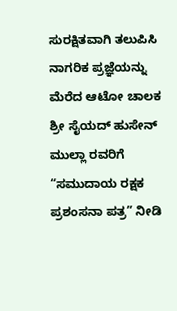ಸುರಕ್ಷಿತವಾಗಿ ತಲುಪಿಸಿ ನಾಗರಿಕ ಪ್ರಜ್ಞೆಯನ್ನು ಮೆರೆದ ಆಟೋ ಚಾಲಕ ಶ್ರೀ ಸೈಯದ್ ಹುಸೇನ್ ಮುಲ್ಲಾ ರವರಿಗೆ “ಸಮುದಾಯ ರಕ್ಷಕ ಪ್ರಶಂಸನಾ ಪತ್ರ” ನೀಡಿ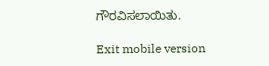ಗೌರವಿಸಲಾಯಿತು.

Exit mobile version